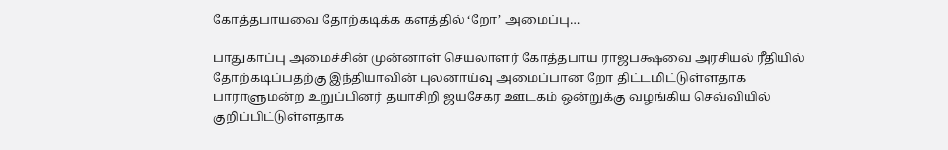கோத்தபாயவை தோற்கடிக்க களத்தில் ‘றோ’ அமைப்பு…

பாதுகாப்பு அமைச்சின் முன்னாள் செயலாளர் கோத்தபாய ராஜபக்ஷவை அரசியல் ரீதியில் தோற்கடிப்பதற்கு இந்தியாவின் புலனாய்வு அமைப்பான றோ திட்டமிட்டுள்ளதாக பாராளுமன்ற உறுப்பினர் தயாசிறி ஜயசேகர ஊடகம் ஒன்றுக்கு வழங்கிய செவ்வியில் குறிப்பிட்டுள்ளதாக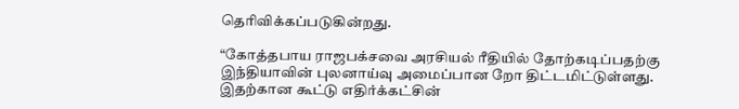தெரிவிக்கப்படுகின்றது.

“கோத்தபாய ராஜபக்சவை அரசியல் ரீதியில் தோற்கடிப்பதற்கு இந்தியாவின் புலனாய்வு அமைப்பான றோ திட்டமிட்டுள்ளது. இதற்கான கூட்டு எதிர்க்கட்சின்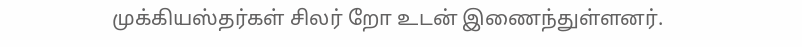முக்கியஸ்தர்கள் சிலர் றோ உடன் இணைந்துள்ளனர்.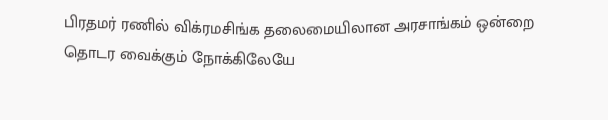பிரதமர் ரணில் விக்ரமசிங்க தலைமையிலான அரசாங்கம் ஒன்றை தொடர வைக்கும் நோக்கிலேயே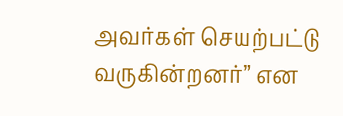அவர்கள் செயற்பட்டு வருகின்றனர்” என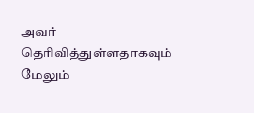அவர் தெரிவித்துள்ளதாகவும் மேலும்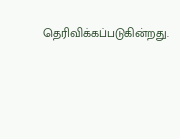தெரிவிக்கப்படுகின்றது.